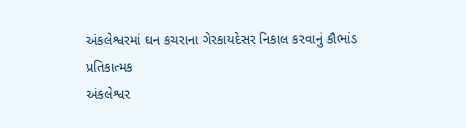અંકલેશ્વરમાં ઘન કચરાના ગેરકાયદેસર નિકાલ કરવાનું કૌભાંડ
પ્રતિકાત્મક
અંકલેશ્વર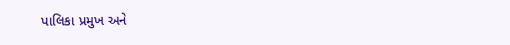પાલિકા પ્રમુખ અને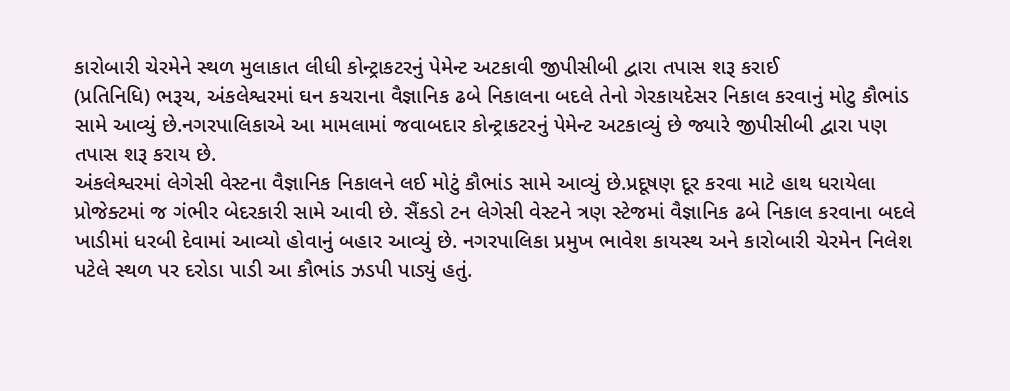કારોબારી ચેરમેને સ્થળ મુલાકાત લીધી કોન્ટ્રાકટરનું પેમેન્ટ અટકાવી જીપીસીબી દ્વારા તપાસ શરૂ કરાઈ
(પ્રતિનિધિ) ભરૂચ, અંકલેશ્વરમાં ઘન કચરાના વૈજ્ઞાનિક ઢબે નિકાલના બદલે તેનો ગેરકાયદેસર નિકાલ કરવાનું મોટુ કૌભાંડ સામે આવ્યું છે.નગરપાલિકાએ આ મામલામાં જવાબદાર કોન્ટ્રાકટરનું પેમેન્ટ અટકાવ્યું છે જ્યારે જીપીસીબી દ્વારા પણ તપાસ શરૂ કરાય છે.
અંકલેશ્વરમાં લેગેસી વેસ્ટના વૈજ્ઞાનિક નિકાલને લઈ મોટું કૌભાંડ સામે આવ્યું છે.પ્રદૂષણ દૂર કરવા માટે હાથ ધરાયેલા પ્રોજેક્ટમાં જ ગંભીર બેદરકારી સામે આવી છે. સૈંકડો ટન લેગેસી વેસ્ટને ત્રણ સ્ટેજમાં વૈજ્ઞાનિક ઢબે નિકાલ કરવાના બદલે ખાડીમાં ધરબી દેવામાં આવ્યો હોવાનું બહાર આવ્યું છે. નગરપાલિકા પ્રમુખ ભાવેશ કાયસ્થ અને કારોબારી ચેરમેન નિલેશ પટેલે સ્થળ પર દરોડા પાડી આ કૌભાંડ ઝડપી પાડ્યું હતું.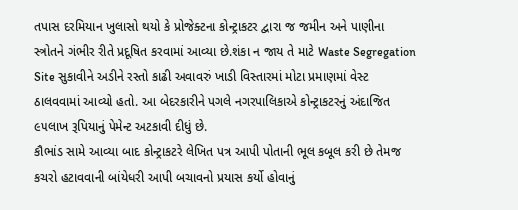તપાસ દરમિયાન ખુલાસો થયો કે પ્રોજેક્ટના કોન્ટ્રાકટર દ્વારા જ જમીન અને પાણીના સ્ત્રોતને ગંભીર રીતે પ્રદૂષિત કરવામાં આવ્યા છે.શંકા ન જાય તે માટે Waste Segregation Site સુકાવીને અડીને રસ્તો કાઢી અવાવરું ખાડી વિસ્તારમાં મોટા પ્રમાણમાં વેસ્ટ ઠાલવવામાં આવ્યો હતો. આ બેદરકારીને પગલે નગરપાલિકાએ કોન્ટ્રાકટરનું અંદાજિત ૯૫લાખ રૂપિયાનું પેમેન્ટ અટકાવી દીધું છે.
કૌભાંડ સામે આવ્યા બાદ કોન્ટ્રાકટરે લેખિત પત્ર આપી પોતાની ભૂલ કબૂલ કરી છે તેમજ કચરો હટાવવાની બાંયેધરી આપી બચાવનો પ્રયાસ કર્યો હોવાનું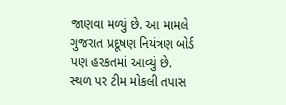જાણવા મળ્યું છે. આ મામલે ગુજરાત પ્રદૂષણ નિયંત્રણ બોર્ડ પણ હરકતમાં આવ્યું છે.
સ્થળ પર ટીમ મોકલી તપાસ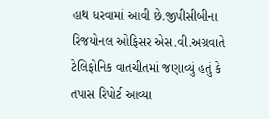હાથ ધરવામાં આવી છે.જીપીસીબીના રિજયોનલ ઓફિસર એસ.વી.અગ્રવાતે ટેલિફોનિક વાતચીતમાં જણાવ્યું હતું કે તપાસ રિપોર્ટ આવ્યા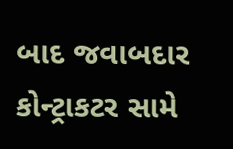બાદ જવાબદાર કોન્ટ્રાકટર સામે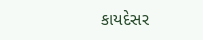કાયદેસર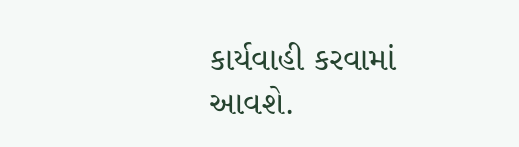કાર્યવાહી કરવામાં આવશે.